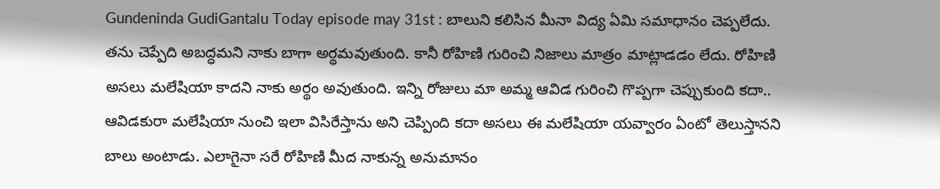Gundeninda GudiGantalu Today episode may 31st : బాలుని కలిసిన మీనా విద్య ఏమి సమాధానం చెప్పలేదు. తను చెప్పేది అబద్ధమని నాకు బాగా అర్థమవుతుంది. కానీ రోహిణి గురించి నిజాలు మాత్రం మాట్లాడడం లేదు. రోహిణి అసలు మలేషియా కాదని నాకు అర్థం అవుతుంది. ఇన్ని రోజులు మా అమ్మ ఆవిడ గురించి గొప్పగా చెప్పుకుంది కదా.. ఆవిడకురా మలేషియా నుంచి ఇలా విసిరేస్తాను అని చెప్పింది కదా అసలు ఈ మలేషియా యవ్వారం ఏంటో తెలుస్తానని బాలు అంటాడు. ఎలాగైనా సరే రోహిణి మీద నాకున్న అనుమానం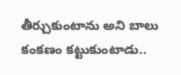తీర్చుకుంటాను అని బాలు కంకణం కట్టుకుంటాడు..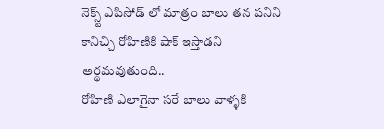నెక్స్ట్ ఎపిసోడ్ లో మాత్రం బాలు తన పనిని కానిచ్చి రోహిణికి షాక్ ఇస్తాడని అర్థమవుతుంది..
రోహిణి ఎలాగైనా సరే బాలు వాళ్ళకి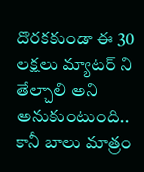దొరకకుండా ఈ 30 లక్షలు మ్యాటర్ ని తేల్చాలి అని అనుకుంటుంది.. కానీ బాలు మాత్రం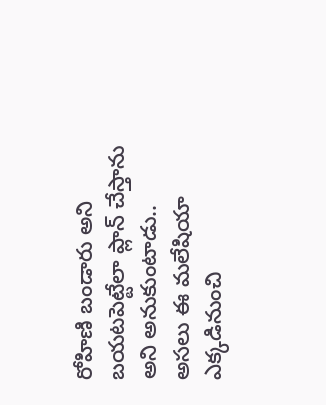రోహిణి బండారు అని బయటపెట్టేలా ప్లాన్ చేస్తాను అని అనుకుంటాడు.. అసలు ఈ మలేషియా ఎక్కడినుంచి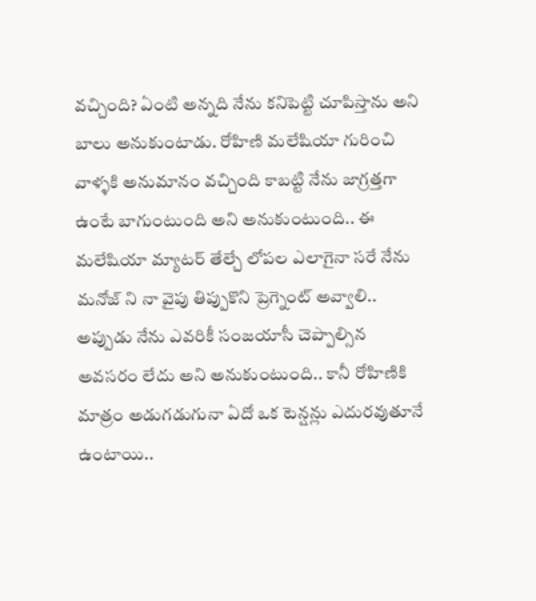వచ్చింది? ఏంటి అన్నది నేను కనిపెట్టి చూపిస్తాను అని బాలు అనుకుంటాడు. రోహిణి మలేషియా గురించి వాళ్ళకి అనుమానం వచ్చింది కాబట్టి నేను జాగ్రత్తగా ఉంటే బాగుంటుంది అని అనుకుంటుంది.. ఈ మలేషియా మ్యాటర్ తేల్చే లోపల ఎలాగైనా సరే నేను మనోజ్ ని నా వైపు తిప్పుకొని ప్రెగ్నెంట్ అవ్వాలి.. అప్పుడు నేను ఎవరికీ సంజయాసీ చెప్పాల్సిన అవసరం లేదు అని అనుకుంటుంది.. కానీ రోహిణికి మాత్రం అడుగడుగునా ఏదో ఒక టెన్షన్లు ఎదురవుతూనే ఉంటాయి..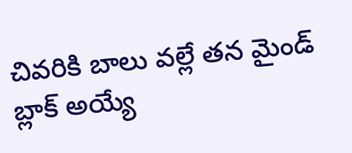చివరికి బాలు వల్లే తన మైండ్ బ్లాక్ అయ్యే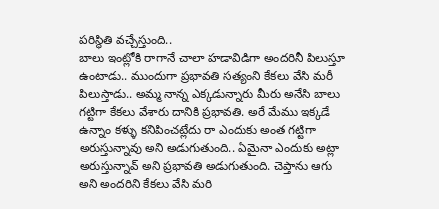పరిస్థితి వచ్చేస్తుంది..
బాలు ఇంట్లోకి రాగానే చాలా హడావిడిగా అందరినీ పిలుస్తూ ఉంటాడు.. ముందుగా ప్రభావతి సత్యంని కేకలు వేసి మరీ పిలుస్తాడు.. అమ్మ నాన్న ఎక్కడున్నారు మీరు అనేసి బాలు గట్టిగా కేకలు వేశారు దానికి ప్రభావతి. అరే మేము ఇక్కడే ఉన్నాం కళ్ళు కనిపించట్లేదు రా ఎందుకు అంత గట్టిగా అరుస్తున్నావు అని అడుగుతుంది.. ఏమైనా ఎందుకు అట్లా అరుస్తున్నావ్ అని ప్రభావతి అడుగుతుంది. చెప్తాను ఆగు అని అందరిని కేకలు వేసి మరి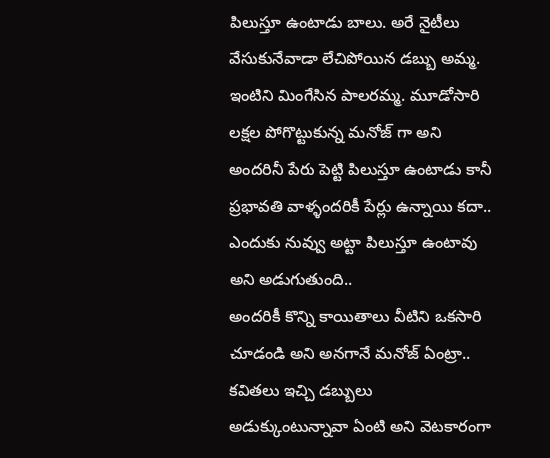పిలుస్తూ ఉంటాడు బాలు. అరే నైటీలు వేసుకునేవాడా లేచిపోయిన డబ్బు అమ్మ. ఇంటిని మింగేసిన పాలరమ్మ. మూడోసారి లక్షల పోగొట్టుకున్న మనోజ్ గా అని అందరినీ పేరు పెట్టి పిలుస్తూ ఉంటాడు కానీ ప్రభావతి వాళ్ళందరికీ పేర్లు ఉన్నాయి కదా.. ఎందుకు నువ్వు అట్టా పిలుస్తూ ఉంటావు అని అడుగుతుంది..
అందరికీ కొన్ని కాయితాలు వీటిని ఒకసారి చూడండి అని అనగానే మనోజ్ ఏంట్రా.. కవితలు ఇచ్చి డబ్బులు అడుక్కుంటున్నావా ఏంటి అని వెటకారంగా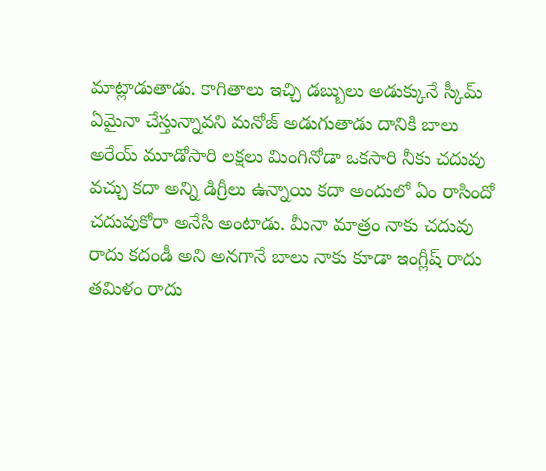మాట్లాడుతాడు. కాగితాలు ఇచ్చి డబ్బులు అడుక్కునే స్కీమ్ ఏమైనా చేస్తున్నావని మనోజ్ అడుగుతాడు దానికి బాలు అరేయ్ మూడోసారి లక్షలు మింగినోడా ఒకసారి నీకు చదువు వచ్చు కదా అన్ని డిగ్రీలు ఉన్నాయి కదా అందులో ఏం రాసిందో చదువుకోరా అనేసి అంటాడు. మీనా మాత్రం నాకు చదువు రాదు కదండీ అని అనగానే బాలు నాకు కూడా ఇంగ్లీష్ రాదు తమిళం రాదు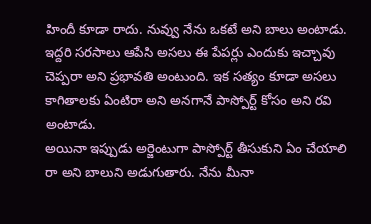హిందీ కూడా రాదు. నువ్వు నేను ఒకటే అని బాలు అంటాడు. ఇద్దరి సరసాలు ఆపేసి అసలు ఈ పేపర్లు ఎందుకు ఇచ్చావు చెప్పరా అని ప్రభావతి అంటుంది. ఇక సత్యం కూడా అసలు కాగితాలకు ఏంటిరా అని అనగానే పాస్పోర్ట్ కోసం అని రవి అంటాడు.
అయినా ఇప్పుడు అర్జెంటుగా పాస్పోర్ట్ తీసుకుని ఏం చేయాలి రా అని బాలుని అడుగుతారు. నేను మీనా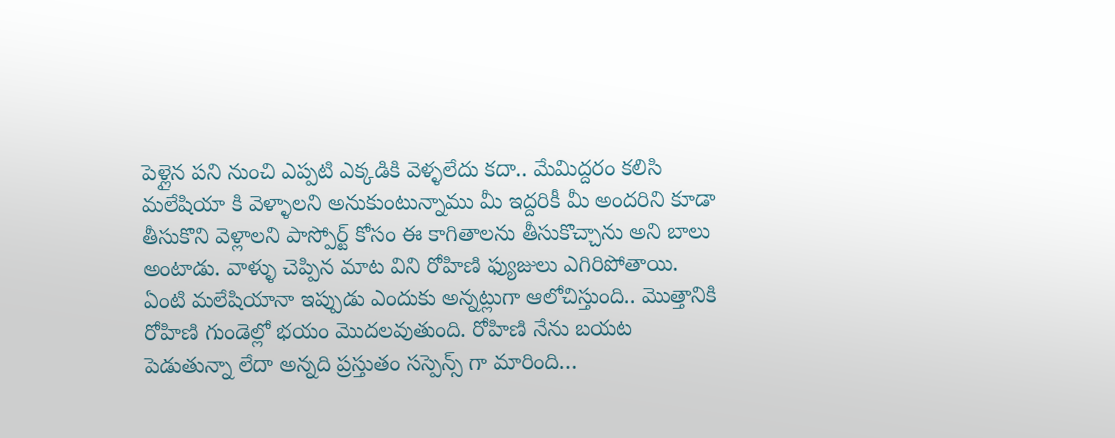పెళ్లైన పని నుంచి ఎప్పటి ఎక్కడికి వెళ్ళలేదు కదా.. మేమిద్దరం కలిసి మలేషియా కి వెళ్ళాలని అనుకుంటున్నాము మీ ఇద్దరికీ మీ అందరిని కూడా తీసుకొని వెళ్లాలని పాస్పోర్ట్ కోసం ఈ కాగితాలను తీసుకొచ్చాను అని బాలు అంటాడు. వాళ్ళు చెప్పిన మాట విని రోహిణి ఫ్యుజులు ఎగిరిపోతాయి. ఏంటి మలేషియానా ఇప్పుడు ఎందుకు అన్నట్లుగా ఆలోచిస్తుంది.. మొత్తానికి రోహిణి గుండెల్లో భయం మొదలవుతుంది. రోహిణి నేను బయట పెడుతున్నా లేదా అన్నది ప్రస్తుతం సస్పెన్స్ గా మారింది…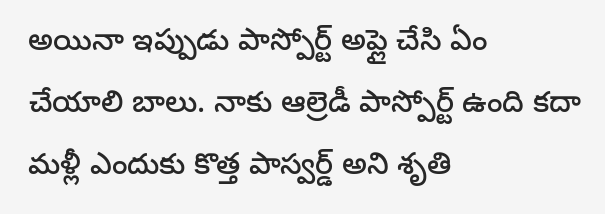అయినా ఇప్పుడు పాస్పోర్ట్ అప్లై చేసి ఏం చేయాలి బాలు. నాకు ఆల్రెడీ పాస్పోర్ట్ ఉంది కదా మళ్లీ ఎందుకు కొత్త పాస్వర్డ్ అని శృతి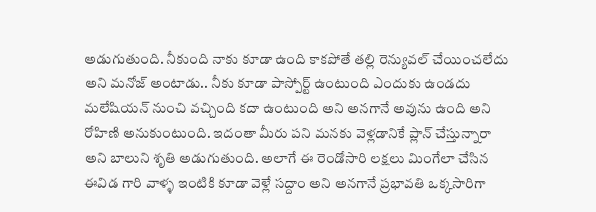అడుగుతుంది. నీకుంది నాకు కూడా ఉంది కాకపోతే తల్లి రెన్యువల్ చేయించలేదు అని మనోజ్ అంటాడు.. నీకు కూడా పాస్పోర్ట్ ఉంటుంది ఎందుకు ఉండదు మలేషియన్ నుంచి వచ్చింది కదా ఉంటుంది అని అనగానే అవును ఉంది అని రోహిణి అనుకుంటుంది. ఇదంతా మీరు పని మనకు వెళ్లడానికే ప్లాన్ చేస్తున్నారా అని బాలుని శృతి అడుగుతుంది. అలాగే ఈ రెండోసారి లక్షలు మింగేలా చేసిన ఈవిడ గారి వాళ్ళ ఇంటికి కూడా వెళ్లే సద్దాం అని అనగానే ప్రభావతి ఒక్కసారిగా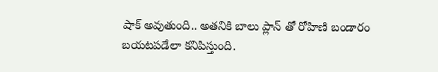షాక్ అవుతుంది.. అతనికి బాలు ప్లాన్ తో రోహిణి బండారం బయటపడేలా కనిపిస్తుంది.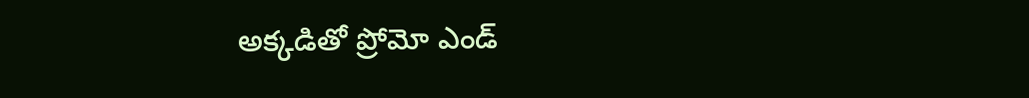అక్కడితో ప్రోమో ఎండ్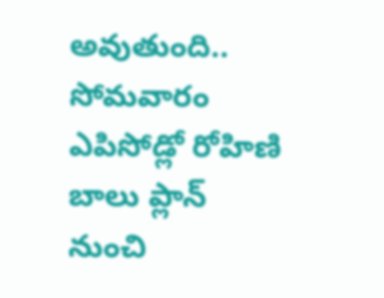అవుతుంది.. సోమవారం ఎపిసోడ్లో రోహిణి బాలు ప్లాన్ నుంచి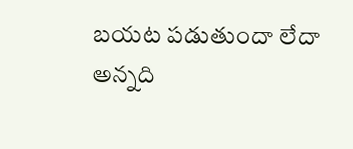బయట పడుతుందా లేదా అన్నది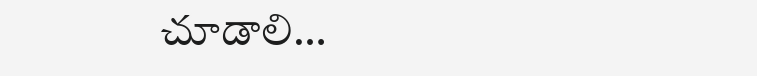చూడాలి…